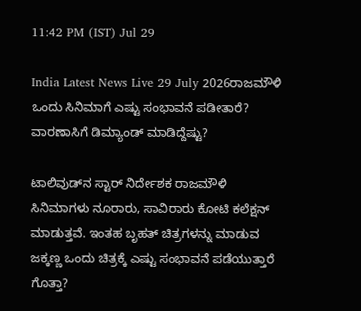11:42 PM (IST) Jul 29

India Latest News Live 29 July 2026ರಾಜಮೌಳಿ ಒಂದು ಸಿನಿಮಾಗೆ ಎಷ್ಟು ಸಂಭಾವನೆ ಪಡೀತಾರೆ? ವಾರಣಾಸಿಗೆ ಡಿಮ್ಯಾಂಡ್ ಮಾಡಿದ್ದೆಷ್ಟು?

ಟಾಲಿವುಡ್‌ನ ಸ್ಟಾರ್ ನಿರ್ದೇಶಕ ರಾಜಮೌಳಿ ಸಿನಿಮಾಗಳು ನೂರಾರು, ಸಾವಿರಾರು ಕೋಟಿ ಕಲೆಕ್ಷನ್ ಮಾಡುತ್ತವೆ. ಇಂತಹ ಬೃಹತ್ ಚಿತ್ರಗಳನ್ನು ಮಾಡುವ ಜಕ್ಕಣ್ಣ ಒಂದು ಚಿತ್ರಕ್ಕೆ ಎಷ್ಟು ಸಂಭಾವನೆ ಪಡೆಯುತ್ತಾರೆ ಗೊತ್ತಾ?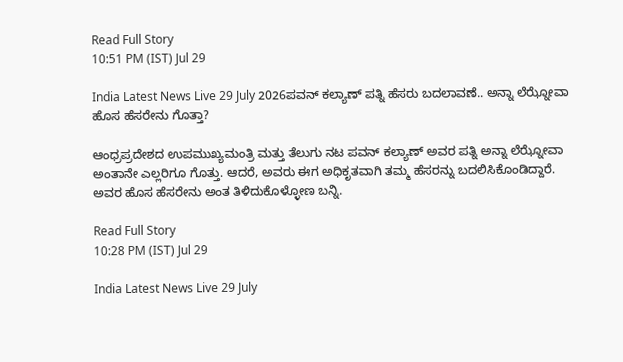Read Full Story
10:51 PM (IST) Jul 29

India Latest News Live 29 July 2026ಪವನ್ ಕಲ್ಯಾಣ್ ಪತ್ನಿ ಹೆಸರು ಬದಲಾವಣೆ.. ಅನ್ನಾ ಲೆಝ್ನೋವಾ ಹೊಸ ಹೆಸರೇನು ಗೊತ್ತಾ?

ಆಂಧ್ರಪ್ರದೇಶದ ಉಪಮುಖ್ಯಮಂತ್ರಿ ಮತ್ತು ತೆಲುಗು ನಟ ಪವನ್ ಕಲ್ಯಾಣ್ ಅವರ ಪತ್ನಿ ಅನ್ನಾ ಲೆಝ್ನೋವಾ ಅಂತಾನೇ ಎಲ್ಲರಿಗೂ ಗೊತ್ತು. ಆದರೆ, ಅವರು ಈಗ ಅಧಿಕೃತವಾಗಿ ತಮ್ಮ ಹೆಸರನ್ನು ಬದಲಿಸಿಕೊಂಡಿದ್ದಾರೆ. ಅವರ ಹೊಸ ಹೆಸರೇನು ಅಂತ ತಿಳಿದುಕೊಳ್ಳೋಣ ಬನ್ನಿ.

Read Full Story
10:28 PM (IST) Jul 29

India Latest News Live 29 July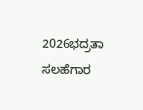2026ಭದ್ರತಾ ಸಲಹೆಗಾರ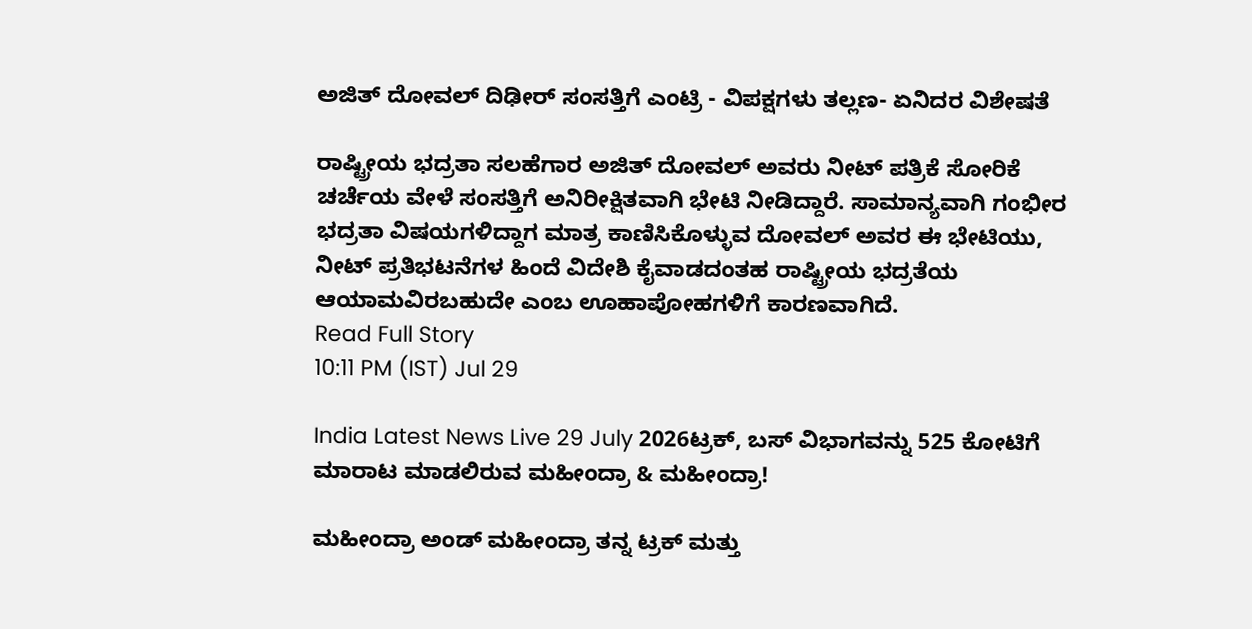ಅಜಿತ್ ದೋವಲ್ ದಿಢೀರ್ ಸಂಸತ್ತಿಗೆ ಎಂಟ್ರಿ - ವಿಪಕ್ಷಗಳು ತಲ್ಲಣ- ಏನಿದರ ವಿಶೇಷತೆ

ರಾಷ್ಟ್ರೀಯ ಭದ್ರತಾ ಸಲಹೆಗಾರ ಅಜಿತ್ ದೋವಲ್ ಅವರು ನೀಟ್ ಪತ್ರಿಕೆ ಸೋರಿಕೆ ಚರ್ಚೆಯ ವೇಳೆ ಸಂಸತ್ತಿಗೆ ಅನಿರೀಕ್ಷಿತವಾಗಿ ಭೇಟಿ ನೀಡಿದ್ದಾರೆ. ಸಾಮಾನ್ಯವಾಗಿ ಗಂಭೀರ ಭದ್ರತಾ ವಿಷಯಗಳಿದ್ದಾಗ ಮಾತ್ರ ಕಾಣಿಸಿಕೊಳ್ಳುವ ದೋವಲ್ ಅವರ ಈ ಭೇಟಿಯು, ನೀಟ್ ಪ್ರತಿಭಟನೆಗಳ ಹಿಂದೆ ವಿದೇಶಿ ಕೈವಾಡದಂತಹ ರಾಷ್ಟ್ರೀಯ ಭದ್ರತೆಯ ಆಯಾಮವಿರಬಹುದೇ ಎಂಬ ಊಹಾಪೋಹಗಳಿಗೆ ಕಾರಣವಾಗಿದೆ.
Read Full Story
10:11 PM (IST) Jul 29

India Latest News Live 29 July 2026ಟ್ರಕ್‌, ಬಸ್‌ ವಿಭಾಗವನ್ನು 525 ಕೋಟಿಗೆ ಮಾರಾಟ ಮಾಡಲಿರುವ ಮಹೀಂದ್ರಾ & ಮಹೀಂದ್ರಾ!

ಮಹೀಂದ್ರಾ ಅಂಡ್ ಮಹೀಂದ್ರಾ ತನ್ನ ಟ್ರಕ್ ಮತ್ತು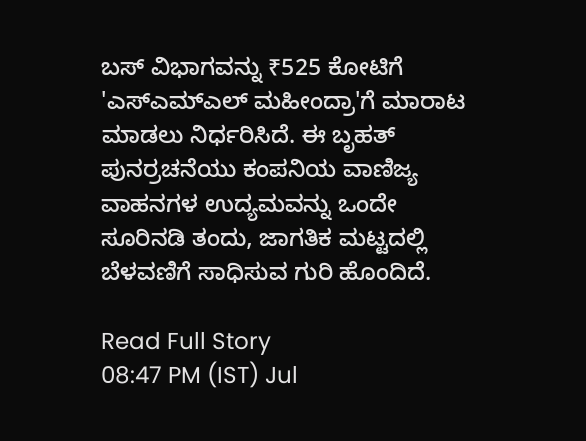ಬಸ್ ವಿಭಾಗವನ್ನು ₹525 ಕೋಟಿಗೆ 'ಎಸ್‌ಎಮ್‌ಎಲ್‌ ಮಹೀಂದ್ರಾ'ಗೆ ಮಾರಾಟ ಮಾಡಲು ನಿರ್ಧರಿಸಿದೆ. ಈ ಬೃಹತ್ ಪುನರ್ರಚನೆಯು ಕಂಪನಿಯ ವಾಣಿಜ್ಯ ವಾಹನಗಳ ಉದ್ಯಮವನ್ನು ಒಂದೇ ಸೂರಿನಡಿ ತಂದು, ಜಾಗತಿಕ ಮಟ್ಟದಲ್ಲಿ ಬೆಳವಣಿಗೆ ಸಾಧಿಸುವ ಗುರಿ ಹೊಂದಿದೆ.

Read Full Story
08:47 PM (IST) Jul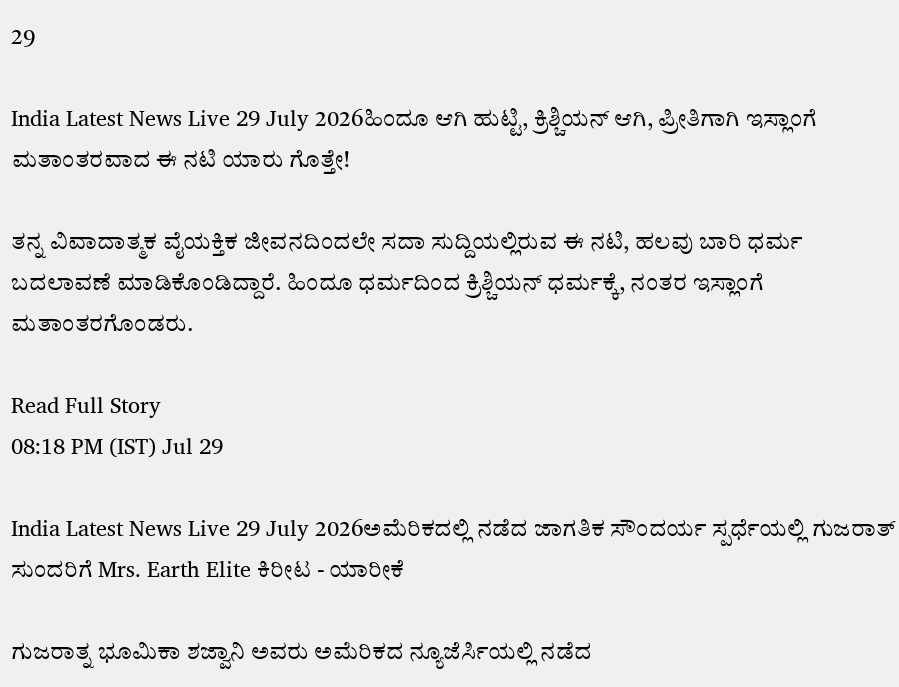29

India Latest News Live 29 July 2026ಹಿಂದೂ ಆಗಿ ಹುಟ್ಟಿ, ಕ್ರಿಶ್ಚಿಯನ್ ಆಗಿ, ಪ್ರೀತಿಗಾಗಿ ಇಸ್ಲಾಂಗೆ ಮತಾಂತರವಾದ ಈ ನಟಿ ಯಾರು ಗೊತ್ತೇ!

ತನ್ನ ವಿವಾದಾತ್ಮಕ ವೈಯಕ್ತಿಕ ಜೀವನದಿಂದಲೇ ಸದಾ ಸುದ್ದಿಯಲ್ಲಿರುವ ಈ ನಟಿ, ಹಲವು ಬಾರಿ ಧರ್ಮ ಬದಲಾವಣೆ ಮಾಡಿಕೊಂಡಿದ್ದಾರೆ. ಹಿಂದೂ ಧರ್ಮದಿಂದ ಕ್ರಿಶ್ಚಿಯನ್ ಧರ್ಮಕ್ಕೆ, ನಂತರ ಇಸ್ಲಾಂಗೆ ಮತಾಂತರಗೊಂಡರು.

Read Full Story
08:18 PM (IST) Jul 29

India Latest News Live 29 July 2026ಅಮೆರಿಕದಲ್ಲಿ ನಡೆದ ಜಾಗತಿಕ ಸೌಂದರ್ಯ ಸ್ಪರ್ಧೆಯಲ್ಲಿ ಗುಜರಾತ್ ಸುಂದರಿಗೆ Mrs. Earth Elite ಕಿರೀಟ - ಯಾರೀಕೆ

ಗುಜರಾತ್ನ ಭೂಮಿಕಾ ಶಜ್ವಾನಿ ಅವರು ಅಮೆರಿಕದ ನ್ಯೂಜೆರ್ಸಿಯಲ್ಲಿ ನಡೆದ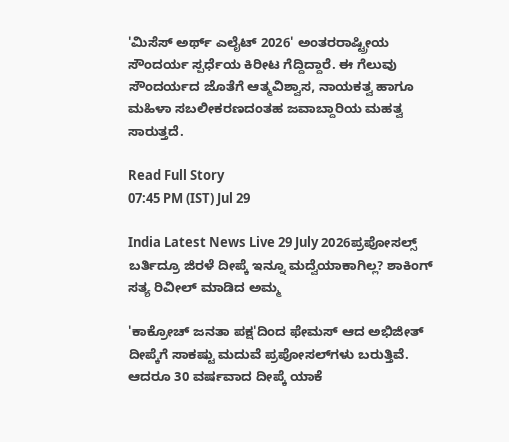'ಮಿಸೆಸ್ ಅರ್ಥ್ ಎಲೈಟ್ 2026' ಅಂತರರಾಷ್ಟ್ರೀಯ ಸೌಂದರ್ಯ ಸ್ಪರ್ಧೆಯ ಕಿರೀಟ ಗೆದ್ದಿದ್ದಾರೆ. ಈ ಗೆಲುವು ಸೌಂದರ್ಯದ ಜೊತೆಗೆ ಆತ್ಮವಿಶ್ವಾಸ, ನಾಯಕತ್ವ ಹಾಗೂ ಮಹಿಳಾ ಸಬಲೀಕರಣದಂತಹ ಜವಾಬ್ದಾರಿಯ ಮಹತ್ವ ಸಾರುತ್ತದೆ.

Read Full Story
07:45 PM (IST) Jul 29

India Latest News Live 29 July 2026ಪ್ರಪೋಸಲ್ಸ್‌ ಬರ್ತಿದ್ರೂ ಜಿರಳೆ ದೀಪ್ಕೆ ಇನ್ನೂ ಮದ್ವೆಯಾಕಾಗಿಲ್ಲ? ಶಾಕಿಂಗ್‌ ಸತ್ಯ ರಿವೀಲ್‌ ಮಾಡಿದ ಅಮ್ಮ

'ಕಾಕ್ರೋಚ್‌ ಜನತಾ ಪಕ್ಷ'ದಿಂದ ಫೇಮಸ್ ಆದ ಅಭಿಜೀತ್‌ ದೀಪ್ಕೆಗೆ ಸಾಕಷ್ಟು ಮದುವೆ ಪ್ರಪೋಸಲ್‌ಗಳು ಬರುತ್ತಿವೆ. ಆದರೂ 30 ವರ್ಷವಾದ ದೀಪ್ಕೆ ಯಾಕೆ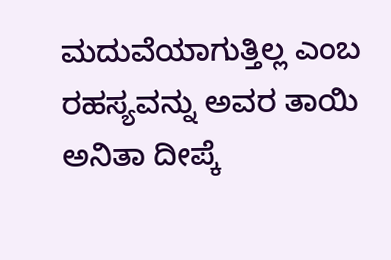ಮದುವೆಯಾಗುತ್ತಿಲ್ಲ ಎಂಬ ರಹಸ್ಯವನ್ನು ಅವರ ತಾಯಿ ಅನಿತಾ ದೀಪ್ಕೆ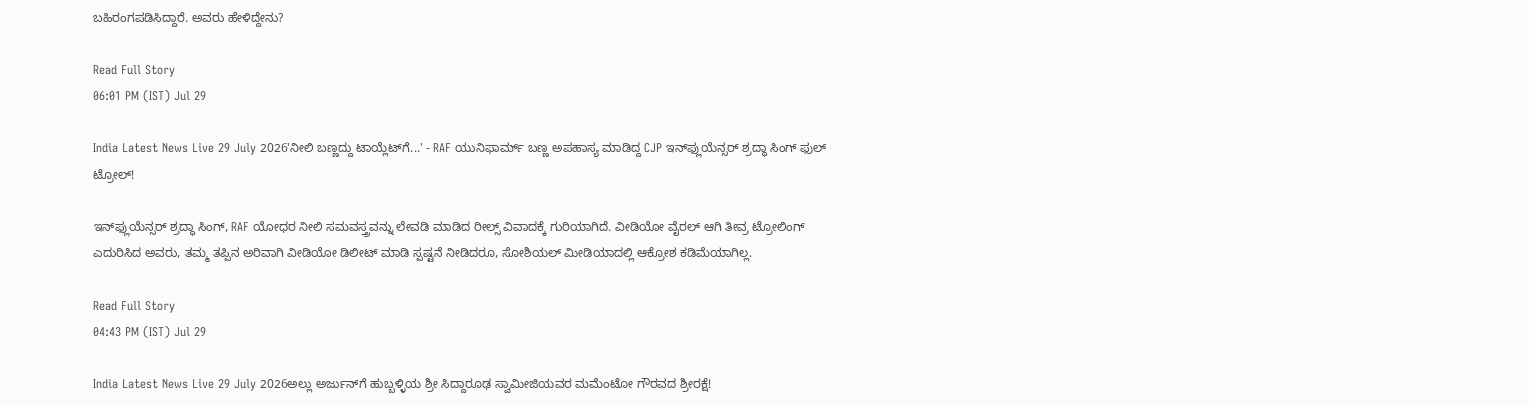ಬಹಿರಂಗಪಡಿಸಿದ್ದಾರೆ. ಅವರು ಹೇಳಿದ್ದೇನು?

Read Full Story
06:01 PM (IST) Jul 29

India Latest News Live 29 July 2026'ನೀಲಿ ಬಣ್ಣದ್ದು ಟಾಯ್ಲೆಟ್‌ಗೆ...' - RAF ಯುನಿಫಾರ್ಮ್‌ ಬಣ್ಣ ಅಪಹಾಸ್ಯ ಮಾಡಿದ್ದ CJP ಇನ್‌ಫ್ಲುಯೆನ್ಸರ್‌ ಶ್ರದ್ಧಾ ಸಿಂಗ್‌ ಫುಲ್‌ ಟ್ರೋಲ್‌!

ಇನ್‌ಫ್ಲುಯೆನ್ಸರ್ ಶ್ರದ್ಧಾ ಸಿಂಗ್, RAF ಯೋಧರ ನೀಲಿ ಸಮವಸ್ತ್ರವನ್ನು ಲೇವಡಿ ಮಾಡಿದ ರೀಲ್ಸ್ ವಿವಾದಕ್ಕೆ ಗುರಿಯಾಗಿದೆ. ವೀಡಿಯೋ ವೈರಲ್ ಆಗಿ ತೀವ್ರ ಟ್ರೋಲಿಂಗ್ ಎದುರಿಸಿದ ಅವರು, ತಮ್ಮ ತಪ್ಪಿನ ಅರಿವಾಗಿ ವೀಡಿಯೋ ಡಿಲೀಟ್ ಮಾಡಿ ಸ್ಪಷ್ಟನೆ ನೀಡಿದರೂ, ಸೋಶಿಯಲ್ ಮೀಡಿಯಾದಲ್ಲಿ ಆಕ್ರೋಶ ಕಡಿಮೆಯಾಗಿಲ್ಲ.

Read Full Story
04:43 PM (IST) Jul 29

India Latest News Live 29 July 2026ಅಲ್ಲು ಅರ್ಜುನ್‌ಗೆ ಹುಬ್ಬಳ್ಳಿಯ ಶ್ರೀ ಸಿದ್ದಾರೂಢ ಸ್ವಾಮೀಜಿಯವರ ಮಮೆಂಟೋ ಗೌರವದ ಶ್ರೀರಕ್ಷೆ!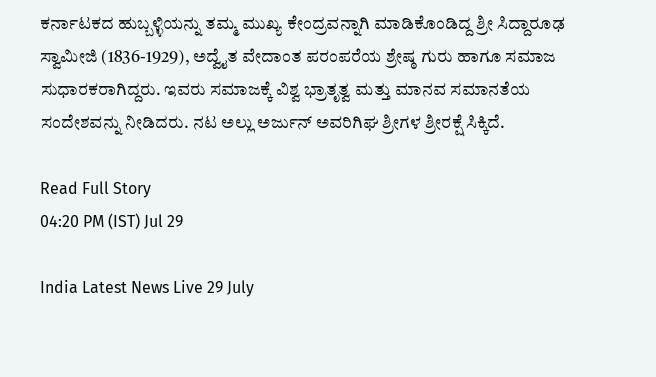ಕರ್ನಾಟಕದ ಹುಬ್ಬಳ್ಳಿಯನ್ನು ತಮ್ಮ ಮುಖ್ಯ ಕೇಂದ್ರವನ್ನಾಗಿ ಮಾಡಿಕೊಂಡಿದ್ದ ಶ್ರೀ ಸಿದ್ದಾರೂಢ ಸ್ವಾಮೀಜಿ (1836-1929), ಅದ್ವೈತ ವೇದಾಂತ ಪರಂಪರೆಯ ಶ್ರೇಷ್ಠ ಗುರು ಹಾಗೂ ಸಮಾಜ ಸುಧಾರಕರಾಗಿದ್ದರು. ಇವರು ಸಮಾಜಕ್ಕೆ ವಿಶ್ವ ಭ್ರಾತೃತ್ವ ಮತ್ತು ಮಾನವ ಸಮಾನತೆಯ ಸಂದೇಶವನ್ನು ನೀಡಿದರು. ನಟ ಅಲ್ಲು ಅರ್ಜುನ್‌ ಅವರಿಗಿಘ ಶ್ರೀಗಳ ಶ್ರೀರಕ್ಷೆ ಸಿಕ್ಕಿದೆ.

Read Full Story
04:20 PM (IST) Jul 29

India Latest News Live 29 July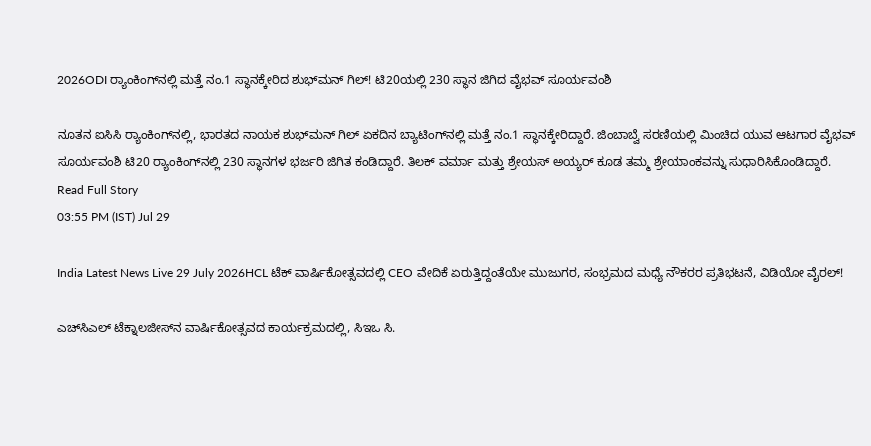2026ODI ರ್‍ಯಾಂಕಿಂಗ್‌ನಲ್ಲಿ ಮತ್ತೆ ನಂ.1 ಸ್ಥಾನಕ್ಕೇರಿದ ಶುಭ್‌ಮನ್ ಗಿಲ್! ಟಿ20ಯಲ್ಲಿ 230 ಸ್ಥಾನ ಜಿಗಿದ ವೈಭವ್ ಸೂರ್ಯವಂಶಿ

ನೂತನ ಐಸಿಸಿ ರ್‍ಯಾಂಕಿಂಗ್‌ನಲ್ಲಿ, ಭಾರತದ ನಾಯಕ ಶುಭ್‌ಮನ್ ಗಿಲ್ ಏಕದಿನ ಬ್ಯಾಟಿಂಗ್‌ನಲ್ಲಿ ಮತ್ತೆ ನಂ.1 ಸ್ಥಾನಕ್ಕೇರಿದ್ದಾರೆ. ಜಿಂಬಾಬ್ವೆ ಸರಣಿಯಲ್ಲಿ ಮಿಂಚಿದ ಯುವ ಆಟಗಾರ ವೈಭವ್ ಸೂರ್ಯವಂಶಿ ಟಿ20 ರ್‍ಯಾಂಕಿಂಗ್‌ನಲ್ಲಿ 230 ಸ್ಥಾನಗಳ ಭರ್ಜರಿ ಜಿಗಿತ ಕಂಡಿದ್ದಾರೆ. ತಿಲಕ್ ವರ್ಮಾ ಮತ್ತು ಶ್ರೇಯಸ್ ಅಯ್ಯರ್ ಕೂಡ ತಮ್ಮ ಶ್ರೇಯಾಂಕವನ್ನು ಸುಧಾರಿಸಿಕೊಂಡಿದ್ದಾರೆ.
Read Full Story
03:55 PM (IST) Jul 29

India Latest News Live 29 July 2026HCL ಟೆಕ್ ವಾರ್ಷಿಕೋತ್ಸವದಲ್ಲಿ CEO ವೇದಿಕೆ ಏರುತ್ತಿದ್ದಂತೆಯೇ ಮುಜುಗರ, ಸಂಭ್ರಮದ ಮಧ್ಯೆ ನೌಕರರ ಪ್ರತಿಭಟನೆ, ವಿಡಿಯೋ ವೈರಲ್!

ಎಚ್‌ಸಿಎಲ್ ಟೆಕ್ನಾಲಜೀಸ್‌ನ ವಾರ್ಷಿಕೋತ್ಸವದ ಕಾರ್ಯಕ್ರಮದಲ್ಲಿ, ಸಿಇಒ ಸಿ.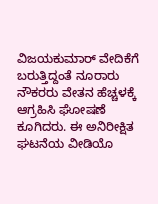ವಿಜಯಕುಮಾರ್ ವೇದಿಕೆಗೆ ಬರುತ್ತಿದ್ದಂತೆ ನೂರಾರು ನೌಕರರು ವೇತನ ಹೆಚ್ಚಳಕ್ಕೆ ಆಗ್ರಹಿಸಿ ಘೋಷಣೆ ಕೂಗಿದರು. ಈ ಅನಿರೀಕ್ಷಿತ ಘಟನೆಯ ವೀಡಿಯೊ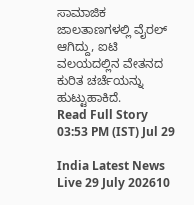ಸಾಮಾಜಿಕ ಜಾಲತಾಣಗಳಲ್ಲಿ ವೈರಲ್ ಆಗಿದ್ದು, ಐಟಿ ವಲಯದಲ್ಲಿನ ವೇತನದ ಕುರಿತ ಚರ್ಚೆಯನ್ನು ಹುಟ್ಟುಹಾಕಿದೆ.
Read Full Story
03:53 PM (IST) Jul 29

India Latest News Live 29 July 202610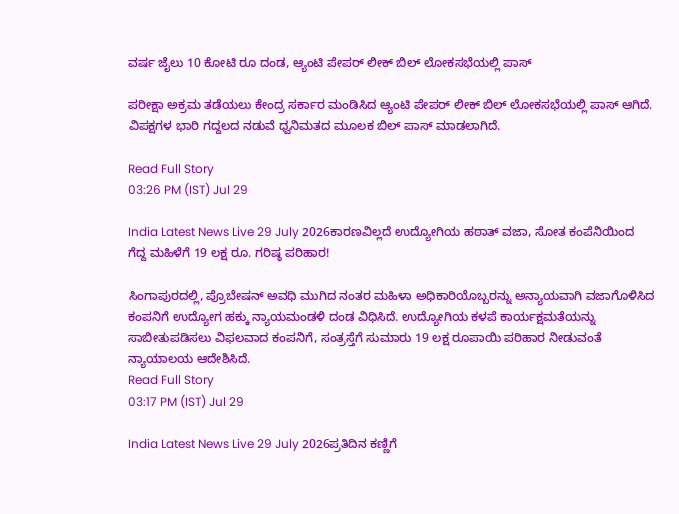ವರ್ಷ ಜೈಲು 10 ಕೋಟಿ ರೂ ದಂಡ, ಆ್ಯಂಟಿ ಪೇಪರ್ ಲೀಕ್ ಬಿಲ್ ಲೋಕಸಭೆಯಲ್ಲಿ ಪಾಸ್

ಪರೀಕ್ಷಾ ಅಕ್ರಮ ತಡೆಯಲು ಕೇಂದ್ರ ಸರ್ಕಾರ ಮಂಡಿಸಿದ ಆ್ಯಂಟಿ ಪೇಪರ್ ಲೀಕ್ ಬಿಲ್ ಲೋಕಸಭೆಯಲ್ಲಿ ಪಾಸ್ ಆಗಿದೆ. ವಿಪಕ್ಷಗಳ ಭಾರಿ ಗದ್ದಲದ ನಡುವೆ ಧ್ವನಿಮತದ ಮೂಲಕ ಬಿಲ್ ಪಾಸ್ ಮಾಡಲಾಗಿದೆ.

Read Full Story
03:26 PM (IST) Jul 29

India Latest News Live 29 July 2026ಕಾರಣವಿಲ್ಲದೆ ಉದ್ಯೋಗಿಯ ಹಠಾತ್ ವಜಾ, ಸೋತ ಕಂಪೆನಿಯಿಂದ ಗೆದ್ದ ಮಹಿಳೆಗೆ 19 ಲಕ್ಷ ರೂ. ಗರಿಷ್ಠ ಪರಿಹಾರ!

ಸಿಂಗಾಪುರದಲ್ಲಿ, ಪ್ರೊಬೇಷನ್ ಅವಧಿ ಮುಗಿದ ನಂತರ ಮಹಿಳಾ ಅಧಿಕಾರಿಯೊಬ್ಬರನ್ನು ಅನ್ಯಾಯವಾಗಿ ವಜಾಗೊಳಿಸಿದ ಕಂಪನಿಗೆ ಉದ್ಯೋಗ ಹಕ್ಕು ನ್ಯಾಯಮಂಡಳಿ ದಂಡ ವಿಧಿಸಿದೆ. ಉದ್ಯೋಗಿಯ ಕಳಪೆ ಕಾರ್ಯಕ್ಷಮತೆಯನ್ನು ಸಾಬೀತುಪಡಿಸಲು ವಿಫಲವಾದ ಕಂಪನಿಗೆ, ಸಂತ್ರಸ್ತೆಗೆ ಸುಮಾರು 19 ಲಕ್ಷ ರೂಪಾಯಿ ಪರಿಹಾರ ನೀಡುವಂತೆ ನ್ಯಾಯಾಲಯ ಆದೇಶಿಸಿದೆ.
Read Full Story
03:17 PM (IST) Jul 29

India Latest News Live 29 July 2026ಪ್ರತಿದಿನ ಕಣ್ಣಿಗೆ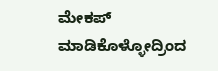ಮೇಕಪ್ ಮಾಡಿಕೊಳ್ಳೋದ್ರಿಂದ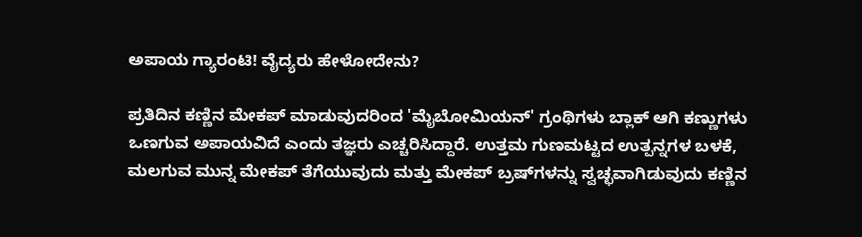ಅಪಾಯ ಗ್ಯಾರಂಟಿ! ವೈದ್ಯರು ಹೇಳೋದೇನು?

ಪ್ರತಿದಿನ ಕಣ್ಣಿನ ಮೇಕಪ್ ಮಾಡುವುದರಿಂದ 'ಮೈಬೋಮಿಯನ್' ಗ್ರಂಥಿಗಳು ಬ್ಲಾಕ್ ಆಗಿ ಕಣ್ಣುಗಳು ಒಣಗುವ ಅಪಾಯವಿದೆ ಎಂದು ತಜ್ಞರು ಎಚ್ಚರಿಸಿದ್ದಾರೆ. ಉತ್ತಮ ಗುಣಮಟ್ಟದ ಉತ್ಪನ್ನಗಳ ಬಳಕೆ, ಮಲಗುವ ಮುನ್ನ ಮೇಕಪ್ ತೆಗೆಯುವುದು ಮತ್ತು ಮೇಕಪ್ ಬ್ರಷ್‌ಗಳನ್ನು ಸ್ವಚ್ಛವಾಗಿಡುವುದು ಕಣ್ಣಿನ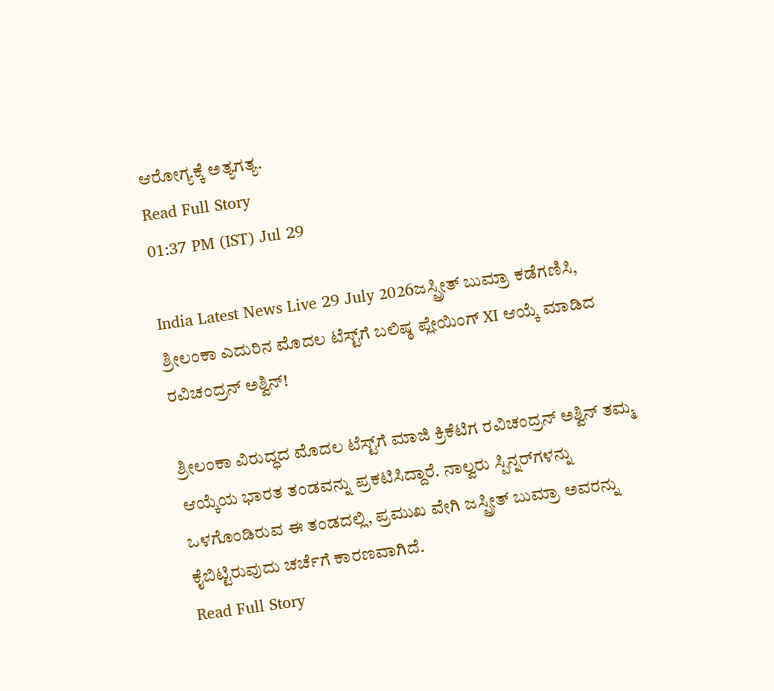ಆರೋಗ್ಯಕ್ಕೆ ಅತ್ಯಗತ್ಯ.
Read Full Story
01:37 PM (IST) Jul 29

India Latest News Live 29 July 2026ಜಸ್ಪ್ರೀತ್ ಬುಮ್ರಾ ಕಡೆಗಣಿಸಿ, ಶ್ರೀಲಂಕಾ ಎದುರಿನ ಮೊದಲ ಟೆಸ್ಟ್‌ಗೆ ಬಲಿಷ್ಠ ಪ್ಲೇಯಿಂಗ್ XI ಆಯ್ಕೆ ಮಾಡಿದ ರವಿಚಂದ್ರನ್ ಅಶ್ವಿನ್!

ಶ್ರೀಲಂಕಾ ವಿರುದ್ಧದ ಮೊದಲ ಟೆಸ್ಟ್‌ಗೆ ಮಾಜಿ ಕ್ರಿಕೆಟಿಗ ರವಿಚಂದ್ರನ್ ಅಶ್ವಿನ್ ತಮ್ಮ ಆಯ್ಕೆಯ ಭಾರತ ತಂಡವನ್ನು ಪ್ರಕಟಿಸಿದ್ದಾರೆ. ನಾಲ್ವರು ಸ್ಪಿನ್ನರ್‌ಗಳನ್ನು ಒಳಗೊಂಡಿರುವ ಈ ತಂಡದಲ್ಲಿ, ಪ್ರಮುಖ ವೇಗಿ ಜಸ್ಪ್ರೀತ್ ಬುಮ್ರಾ ಅವರನ್ನು ಕೈಬಿಟ್ಟಿರುವುದು ಚರ್ಚೆಗೆ ಕಾರಣವಾಗಿದೆ.
Read Full Story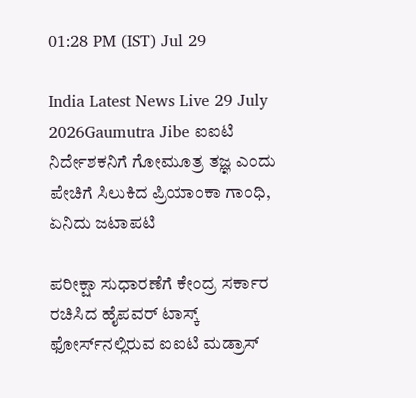01:28 PM (IST) Jul 29

India Latest News Live 29 July 2026Gaumutra Jibe ಐಐಟಿ ನಿರ್ದೇಶಕನಿಗೆ ಗೋಮೂತ್ರ ತಜ್ಞ ಎಂದು ಪೇಚಿಗೆ ಸಿಲುಕಿದ ಪ್ರಿಯಾಂಕಾ ಗಾಂಧಿ, ಏನಿದು ಜಟಾಪಟಿ

ಪರೀಕ್ಷಾ ಸುಧಾರಣೆಗೆ ಕೇಂದ್ರ ಸರ್ಕಾರ ರಚಿಸಿದ ಹೈಪವರ್ ಟಾಸ್ಕ್ ಫೋರ್ಸ್‌ನಲ್ಲಿರುವ ಐಐಟಿ ಮಡ್ರಾಸ್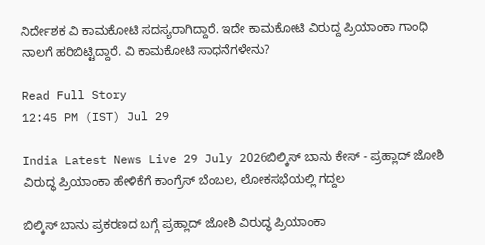ನಿರ್ದೇಶಕ ವಿ ಕಾಮಕೋಟಿ ಸದಸ್ಯರಾಗಿದ್ದಾರೆ. ಇದೇ ಕಾಮಕೋಟಿ ವಿರುದ್ದ ಪ್ರಿಯಾಂಕಾ ಗಾಂಧಿ ನಾಲಗೆ ಹರಿಬಿಟ್ಟಿದ್ದಾರೆ. ವಿ ಕಾಮಕೋಟಿ ಸಾಧನೆಗಳೇನು?

Read Full Story
12:45 PM (IST) Jul 29

India Latest News Live 29 July 2026ಬಿಲ್ಕಿಸ್ ಬಾನು ಕೇಸ್ - ಪ್ರಹ್ಲಾದ್ ಜೋಶಿ ವಿರುದ್ಧ ಪ್ರಿಯಾಂಕಾ ಹೇಳಿಕೆಗೆ ಕಾಂಗ್ರೆಸ್ ಬೆಂಬಲ, ಲೋಕಸಭೆಯಲ್ಲಿ ಗದ್ದಲ

ಬಿಲ್ಕಿಸ್ ಬಾನು ಪ್ರಕರಣದ ಬಗ್ಗೆ ಪ್ರಹ್ಲಾದ್ ಜೋಶಿ ವಿರುದ್ಧ ಪ್ರಿಯಾಂಕಾ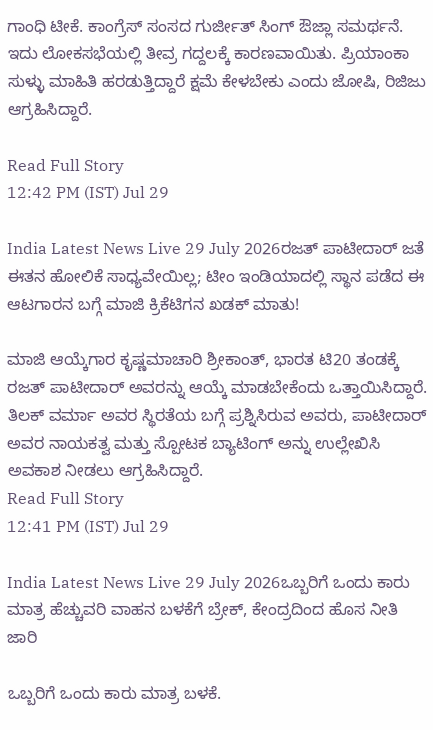ಗಾಂಧಿ ಟೀಕೆ. ಕಾಂಗ್ರೆಸ್ ಸಂಸದ ಗುರ್ಜೀತ್ ಸಿಂಗ್ ಔಜ್ಲಾ ಸಮರ್ಥನೆ. ಇದು ಲೋಕಸಭೆಯಲ್ಲಿ ತೀವ್ರ ಗದ್ದಲಕ್ಕೆ ಕಾರಣವಾಯಿತು. ಪ್ರಿಯಾಂಕಾ ಸುಳ್ಳು ಮಾಹಿತಿ ಹರಡುತ್ತಿದ್ದಾರೆ ಕ್ಷಮೆ ಕೇಳಬೇಕು ಎಂದು ಜೋಷಿ, ರಿಜಿಜು ಆಗ್ರಹಿಸಿದ್ದಾರೆ.

Read Full Story
12:42 PM (IST) Jul 29

India Latest News Live 29 July 2026ರಜತ್ ಪಾಟೀದಾರ್‌ ಜತೆ ಈತನ ಹೋಲಿಕೆ ಸಾಧ್ಯವೇಯಿಲ್ಲ; ಟೀಂ ಇಂಡಿಯಾದಲ್ಲಿ ಸ್ಥಾನ ಪಡೆದ ಈ ಆಟಗಾರನ ಬಗ್ಗೆ ಮಾಜಿ ಕ್ರಿಕೆಟಿಗನ ಖಡಕ್ ಮಾತು!

ಮಾಜಿ ಆಯ್ಕೆಗಾರ ಕೃಷ್ಣಮಾಚಾರಿ ಶ್ರೀಕಾಂತ್, ಭಾರತ ಟಿ20 ತಂಡಕ್ಕೆ ರಜತ್ ಪಾಟೀದಾರ್ ಅವರನ್ನು ಆಯ್ಕೆ ಮಾಡಬೇಕೆಂದು ಒತ್ತಾಯಿಸಿದ್ದಾರೆ. ತಿಲಕ್ ವರ್ಮಾ ಅವರ ಸ್ಥಿರತೆಯ ಬಗ್ಗೆ ಪ್ರಶ್ನಿಸಿರುವ ಅವರು, ಪಾಟೀದಾರ್ ಅವರ ನಾಯಕತ್ವ ಮತ್ತು ಸ್ಪೋಟಕ ಬ್ಯಾಟಿಂಗ್ ಅನ್ನು ಉಲ್ಲೇಖಿಸಿ ಅವಕಾಶ ನೀಡಲು ಆಗ್ರಹಿಸಿದ್ದಾರೆ.
Read Full Story
12:41 PM (IST) Jul 29

India Latest News Live 29 July 2026ಒಬ್ಬರಿಗೆ ಒಂದು ಕಾರು ಮಾತ್ರ ಹೆಚ್ಚುವರಿ ವಾಹನ ಬಳಕೆಗೆ ಬ್ರೇಕ್, ಕೇಂದ್ರದಿಂದ ಹೊಸ ನೀತಿ ಜಾರಿ

ಒಬ್ಬರಿಗೆ ಒಂದು ಕಾರು ಮಾತ್ರ ಬಳಕೆ.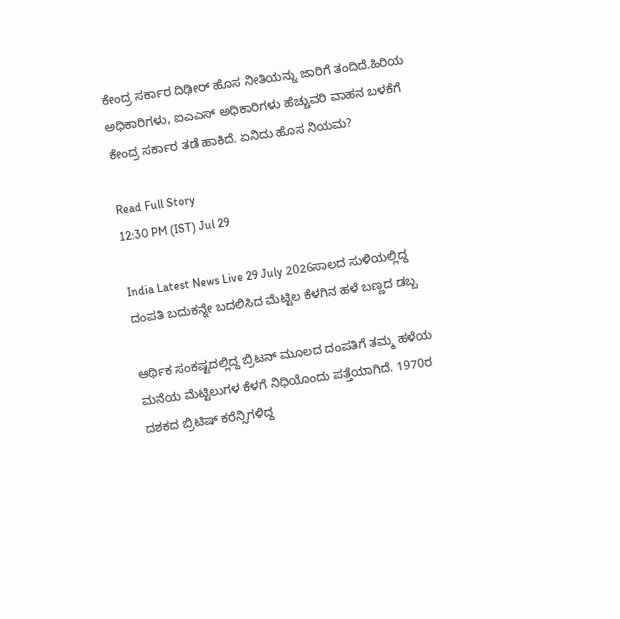ಕೇಂದ್ರ ಸರ್ಕಾರ ದಿಢೀರ್ ಹೊಸ ನೀತಿಯನ್ನು ಜಾರಿಗೆ ತಂದಿದೆ.ಹಿರಿಯ ಅಧಿಕಾರಿಗಳು, ಐಎಎಸ್ ಅಧಿಕಾರಿಗಳು ಹೆಚ್ಚುವರಿ ವಾಹನ ಬಳಕೆಗೆ ಕೇಂದ್ರ ಸರ್ಕಾರ ತಡೆ ಹಾಕಿದೆ. ಏನಿದು ಹೊಸ ನಿಯಮ?

Read Full Story
12:30 PM (IST) Jul 29

India Latest News Live 29 July 2026ಸಾಲದ ಸುಳಿಯಲ್ಲಿದ್ದ ದಂಪತಿ ಬದುಕನ್ನೇ ಬದಲಿಸಿದ ಮೆಟ್ಟಿಲ ಕೆಳಗಿನ ಹಳೆ ಬಣ್ಣದ ಡಬ್ಬ

ಆರ್ಥಿಕ ಸಂಕಷ್ಟದಲ್ಲಿದ್ದ ಬ್ರಿಟನ್ ಮೂಲದ ದಂಪತಿಗೆ ತಮ್ಮ ಹಳೆಯ ಮನೆಯ ಮೆಟ್ಟಿಲುಗಳ ಕೆಳಗೆ ನಿಧಿಯೊಂದು ಪತ್ತೆಯಾಗಿದೆ. 1970ರ ದಶಕದ ಬ್ರಿಟಿಷ್ ಕರೆನ್ಸಿಗಳಿದ್ದ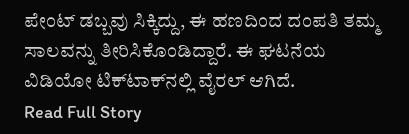ಪೇಂಟ್ ಡಬ್ಬವು ಸಿಕ್ಕಿದ್ದು, ಈ ಹಣದಿಂದ ದಂಪತಿ ತಮ್ಮ ಸಾಲವನ್ನು ತೀರಿಸಿಕೊಂಡಿದ್ದಾರೆ. ಈ ಘಟನೆಯ ವಿಡಿಯೋ ಟಿಕ್‌ಟಾಕ್‌ನಲ್ಲಿ ವೈರಲ್ ಆಗಿದೆ.
Read Full Story